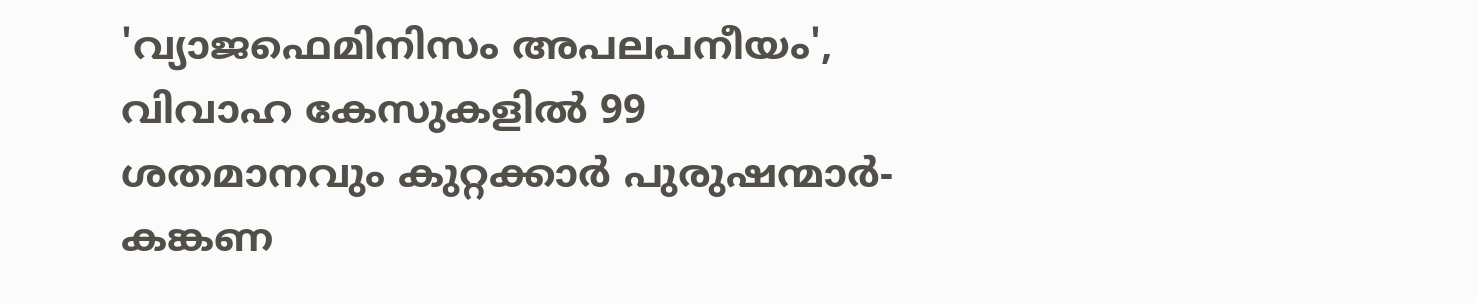'വ്യാജഫെമിനിസം അപലപനീയം', വിവാഹ കേസുകളിൽ 99 ശതമാനവും കുറ്റക്കാർ പുരുഷന്മാർ- കങ്കണ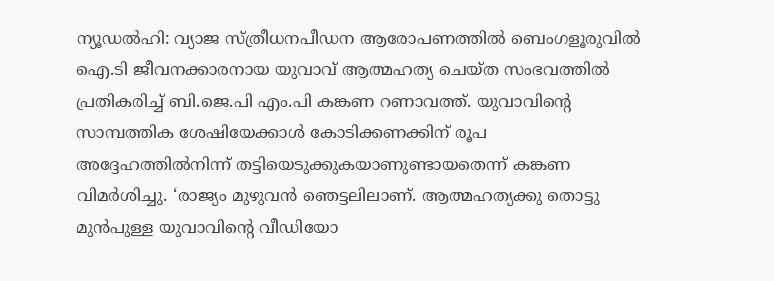ന്യൂഡല്‍ഹി: വ്യാജ സ്ത്രീധനപീഡന ആരോപണത്തില്‍ ബെംഗളൂരുവില്‍ ഐ.ടി ജീവനക്കാരനായ യുവാവ് ആത്മഹത്യ ചെയ്ത സംഭവത്തില്‍ പ്രതികരിച്ച് ബി.ജെ.പി എം.പി കങ്കണ റണാവത്ത്. യുവാവിന്റെ സാമ്പത്തിക ശേഷിയേക്കാള്‍ കോടിക്കണക്കിന് രൂപ അദ്ദേഹത്തില്‍നിന്ന് തട്ടിയെടുക്കുകയാണുണ്ടായതെന്ന് കങ്കണ വിമര്‍ശിച്ചു. ‘രാജ്യം മുഴുവന്‍ ഞെട്ടലിലാണ്. ആത്മഹത്യക്കു തൊട്ടു മുന്‍പുള്ള യുവാവിന്റെ വീഡിയോ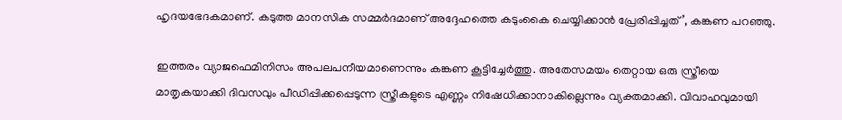ഹൃദയഭേദകമാണ്. കടുത്ത മാനസിക സമ്മര്‍ദമാണ് അദ്ദേഹത്തെ കടുംകൈ ചെയ്യിക്കാന്‍ പ്രേരിപ്പിച്ചത്’, കങ്കണ പറഞ്ഞു.

ഇത്തരം വ്യാജഫെമിനിസം അപലപനീയമാണെന്നും കങ്കണ കൂട്ടിച്ചേര്‍ത്തു. അതേസമയം തെറ്റായ ഒരു സ്ത്രീയെ മാതൃകയാക്കി ദിവസവും പീഡിപ്പിക്കപ്പെടുന്ന സ്ത്രീകളുടെ എണ്ണം നിഷേധിക്കാനാകില്ലെന്നും വ്യക്തമാക്കി. വിവാഹവുമായി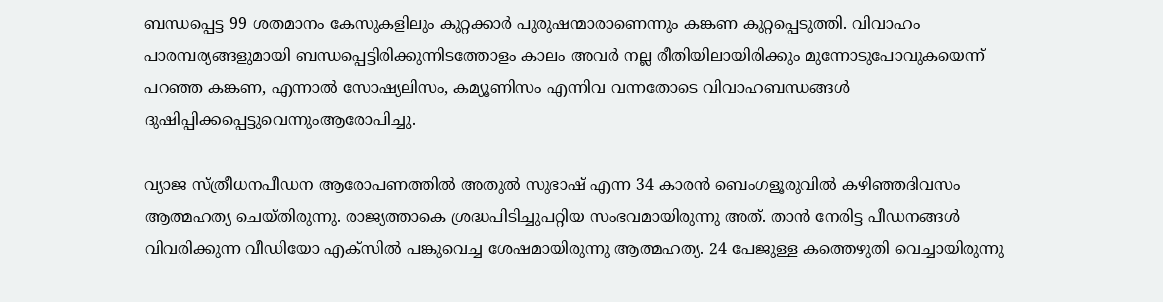ബന്ധപ്പെട്ട 99 ശതമാനം കേസുകളിലും കുറ്റക്കാര്‍ പുരുഷന്മാരാണെന്നും കങ്കണ കുറ്റപ്പെടുത്തി. വിവാഹം പാരമ്പര്യങ്ങളുമായി ബന്ധപ്പെട്ടിരിക്കുന്നിടത്തോളം കാലം അവര്‍ നല്ല രീതിയിലായിരിക്കും മുന്നോടുപോവുകയെന്ന് പറഞ്ഞ കങ്കണ, എന്നാല്‍ സോഷ്യലിസം, കമ്യൂണിസം എന്നിവ വന്നതോടെ വിവാഹബന്ധങ്ങള്‍ ദുഷിപ്പിക്കപ്പെട്ടുവെന്നുംആരോപിച്ചു.

വ്യാജ സ്ത്രീധനപീഡന ആരോപണത്തില്‍ അതുല്‍ സുഭാഷ് എന്ന 34 കാരന്‍ ബെംഗളൂരുവില്‍ കഴിഞ്ഞദിവസം ആത്മഹത്യ ചെയ്തിരുന്നു. രാജ്യത്താകെ ശ്രദ്ധപിടിച്ചുപറ്റിയ സംഭവമായിരുന്നു അത്. താന്‍ നേരിട്ട പീഡനങ്ങള്‍ വിവരിക്കുന്ന വീഡിയോ എക്‌സില്‍ പങ്കുവെച്ച ശേഷമായിരുന്നു ആത്മഹത്യ. 24 പേജുള്ള കത്തെഴുതി വെച്ചായിരുന്നു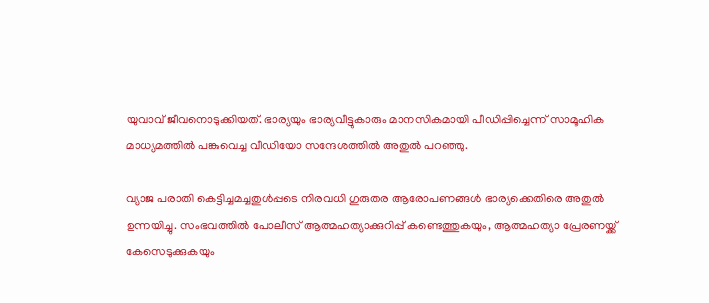യുവാവ് ജീവനൊടുക്കിയത്. ഭാര്യയും ഭാര്യവീട്ടുകാരും മാനസികമായി പീഡിപ്പിച്ചെന്ന് സാമൂഹിക മാധ്യമത്തില്‍ പങ്കുവെച്ച വീഡിയോ സന്ദേശത്തില്‍ അതുല്‍ പറഞ്ഞു.

വ്യാജ പരാതി കെട്ടിച്ചമച്ചതുള്‍പ്പടെ നിരവധി ഗുരുതര ആരോപണങ്ങള്‍ ഭാര്യക്കെതിരെ അതുല്‍ ഉന്നയിച്ചു. സംഭവത്തില്‍ പോലീസ് ആത്മഹത്യാക്കുറിപ്പ് കണ്ടെത്തുകയും, ആത്മഹത്യാ പ്രേരണയ്ക്ക് കേസെടുക്കുകയും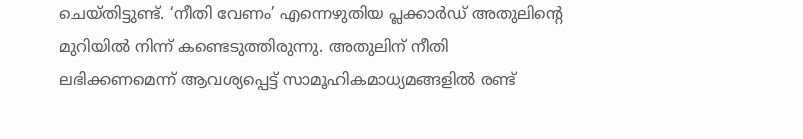ചെയ്തിട്ടുണ്ട്. ‘നീതി വേണം’ എന്നെഴുതിയ പ്ലക്കാര്‍ഡ് അതുലിന്റെ മുറിയില്‍ നിന്ന് കണ്ടെടുത്തിരുന്നു. അതുലിന് നീതി ലഭിക്കണമെന്ന് ആവശ്യപ്പെട്ട് സാമൂഹികമാധ്യമങ്ങളില്‍ രണ്ട്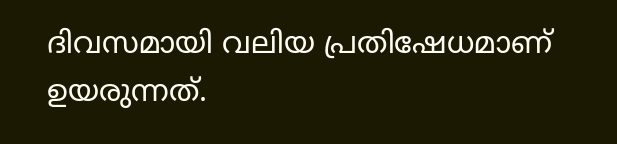ദിവസമായി വലിയ പ്രതിഷേധമാണ് ഉയരുന്നത്.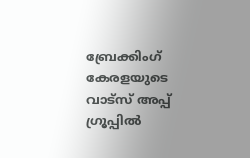ബ്രേക്കിംഗ് കേരളയുടെ വാട്സ് അപ്പ് ഗ്രൂപ്പിൽ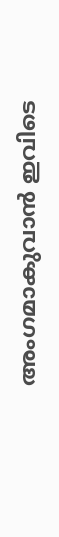അംഗമാകുവാൻ ഇവിടെ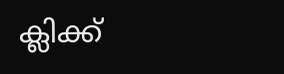ക്ലിക്ക്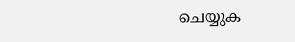ചെയ്യുക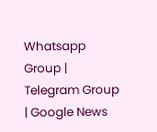Whatsapp Group | Telegram Group | Google News